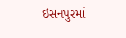ઇસનપુરમાં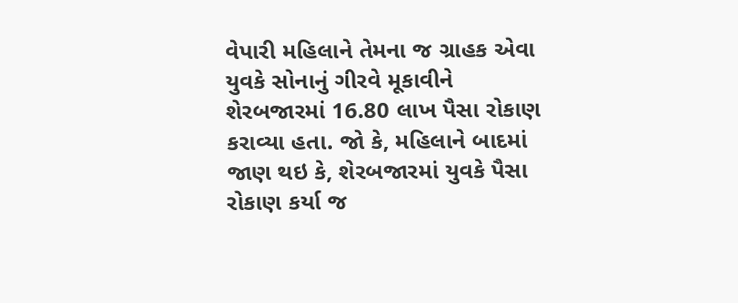વેપારી મહિલાને તેમના જ ગ્રાહક એવા યુવકે સોનાનું ગીરવે મૂકાવીને શેરબજારમાં 16.80 લાખ પૈસા રોકાણ કરાવ્યા હતા. જો કે, મહિલાને બાદમાં જાણ થઇ કે, શેરબજારમાં યુવકે પૈસા રોકાણ કર્યા જ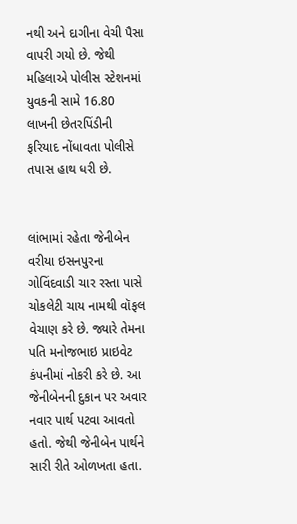નથી અને દાગીના વેચી પૈસા વાપરી ગયો છે. જેથી મહિલાએ પોલીસ સ્ટેશનમાં યુવકની સામે 16.80 લાખની છેતરપિંડીની ફરિયાદ નોંધાવતા પોલીસે તપાસ હાથ ધરી છે.


લાંભામાં રહેતા જેનીબેન વરીયા ઇસનપુરના ગોવિંદવાડી ચાર રસ્તા પાસે ચોકલેટી ચાય નામથી વૉફલ વેચાણ કરે છે. જ્યારે તેમના પતિ મનોજભાઇ પ્રાઇવેટ કંપનીમાં નોકરી કરે છે. આ જેનીબેનની દુકાન પર અવાર નવાર પાર્થ પટવા આવતો હતો. જેથી જેનીબેન પાર્થને સારી રીતે ઓળખતા હતા.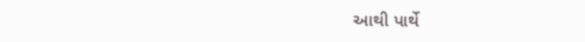આથી પાર્થે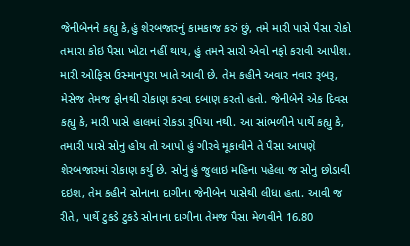જેનીબેનને કહ્યુ કે,હું શેરબજારનું કામકાજ કરું છું, તમે મારી પાસે પૈસા રોકો તમારા કોઇ પૈસા ખોટા નહીં થાય, હું તમને સારો એવો નફો કરાવી આપીશ. મારી ઓફિસ ઉસ્માનપુરા ખાતે આવી છે. તેમ કહીને અવાર નવાર રૂબરૂ, મેસેજ તેમજ ફોનથી રોકાણ કરવા દબાણ કરતો હતો. જેનીબેને એક દિવસ કહ્યુ કે, મારી પાસે હાલમાં રોકડા રૂપિયા નથી. આ સાંભળીને પાર્થે કહ્યુ કે, તમારી પાસે સોનુ હોય તો આપો હું ગીરવે મૂકાવીને તે પૈસા આપણે શેરબજારમાં રોકાણ કર્યુ છે. સોનું હું જુલાઇ મહિના પહેલા જ સોનુ છોડાવી દઇશ, તેમ કહીને સોનાના દાગીના જેનીબેન પાસેથી લીધા હતા. આવી જ રીતે, પાર્થે ટુકડે ટુકડે સોનાના દાગીના તેમજ પૈસા મેળવીને 16.80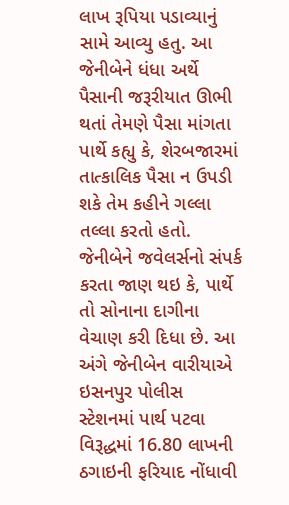લાખ રૂપિયા પડાવ્યાનું સામે આવ્યુ હતુ. આ જેનીબેને ધંધા અર્થે પૈસાની જરૂરીયાત ઊભી થતાં તેમણે પૈસા માંગતા પાર્થે કહ્યુ કે, શેરબજારમાં તાત્કાલિક પૈસા ન ઉપડી શકે તેમ કહીને ગલ્લા તલ્લા કરતો હતો. જેનીબેને જવેલર્સનો સંપર્ક કરતા જાણ થઇ કે, પાર્થે તો સોનાના દાગીના વેચાણ કરી દિધા છે. આ અંગે જેનીબેન વારીયાએ ઇસનપુર પોલીસ સ્ટેશનમાં પાર્થ પટવા વિરૂદ્ધમાં 16.80 લાખની ઠગાઇની ફરિયાદ નોંધાવી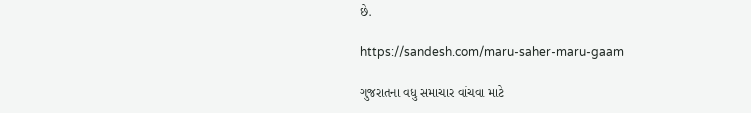છે.

https://sandesh.com/maru-saher-maru-gaam

ગુજરાતના વધુ સમાચાર વાંચવા માટે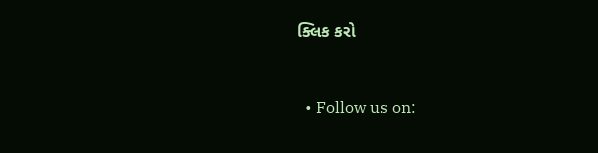ક્લિક કરો


  • Follow us on: